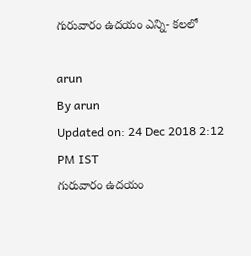గురువారం ఉదయం ఎన్ని- కలలో

arun
By arun
Updated on: 24 Dec 2018 2:12 PM IST
గురువారం ఉదయం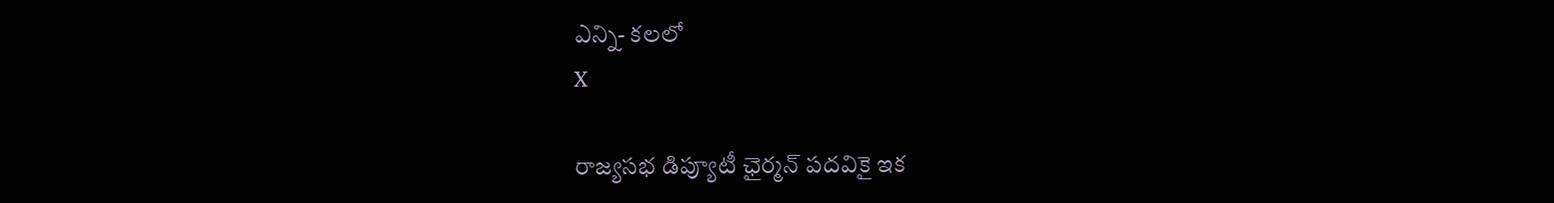ఎన్ని- కలలో
X

రాజ్యసభ డిప్యూటీ ఛైర్మన్‌ పదవికై ఇక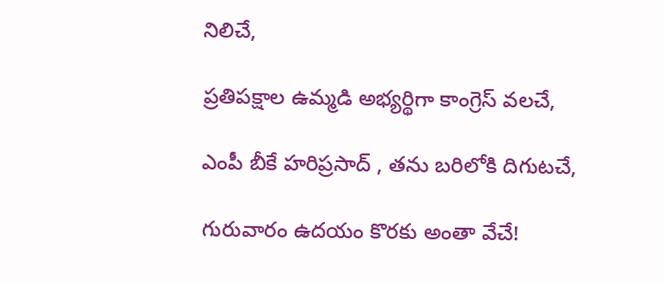నిలిచే,

ప్రతిపక్షాల ఉమ్మడి అభ్యర్థిగా కాంగ్రెస్‌ వలచే,

ఎంపీ బీకే హరిప్రసాద్‌ , తను బరిలోకి దిగుటచే,

గురువారం ఉదయం కొరకు అంతా వేచే!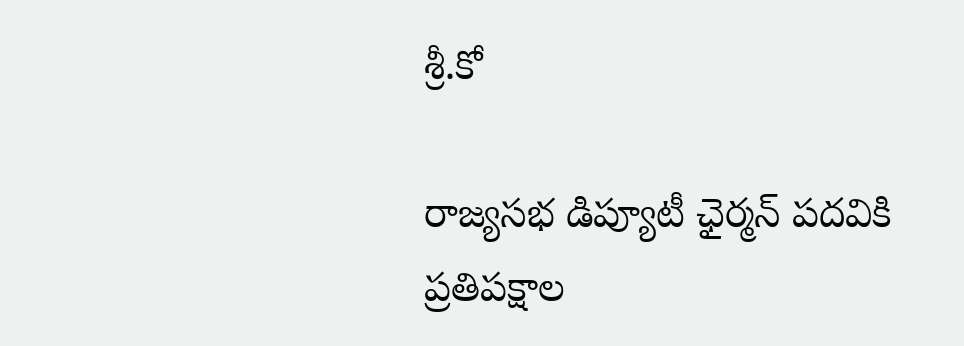శ్రీ.కో

రాజ్యసభ డిప్యూటీ ఛైర్మన్‌ పదవికి ప్రతిపక్షాల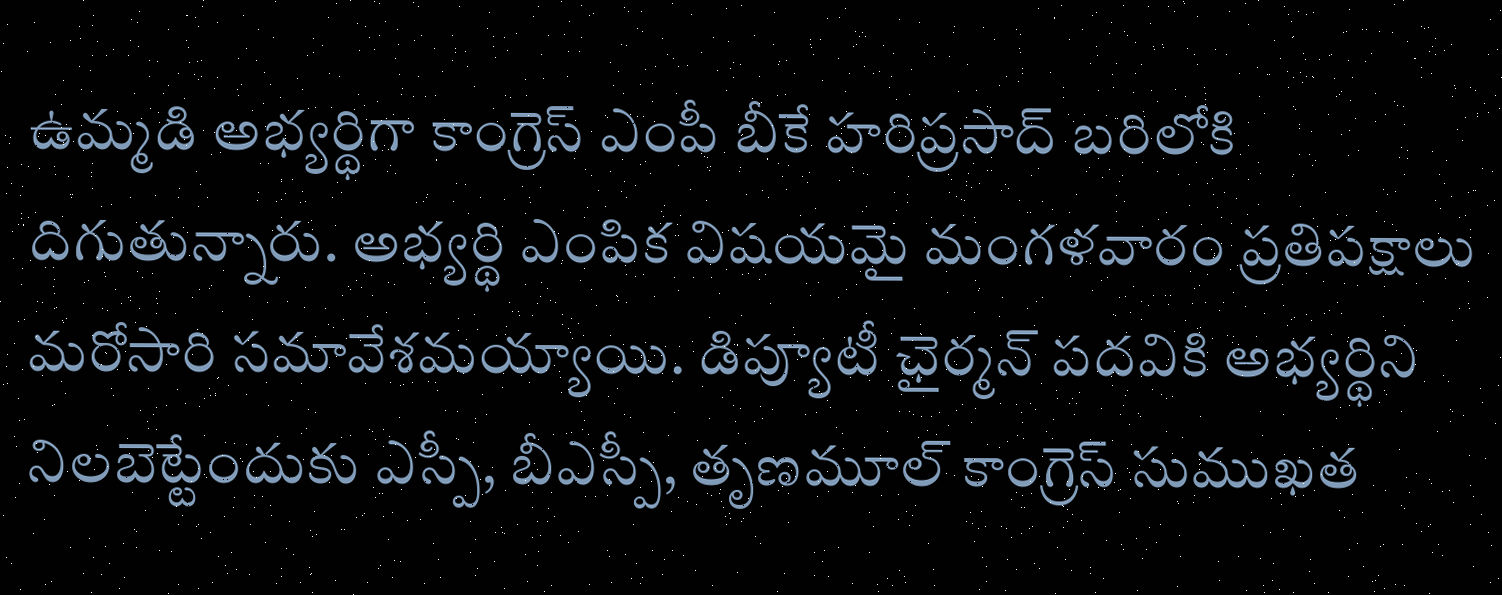ఉమ్మడి అభ్యర్థిగా కాంగ్రెస్‌ ఎంపీ బీకే హరిప్రసాద్‌ బరిలోకి దిగుతున్నారు. అభ్యర్థి ఎంపిక విషయమై మంగళవారం ప్రతిపక్షాలు మరోసారి సమావేశమయ్యాయి. డిప్యూటీ ఛైర్మన్‌ పదవికి అభ్యర్థిని నిలబెట్టేందుకు ఎస్పీ, బీఎస్పీ, తృణమూల్‌ కాంగ్రెస్‌ సుముఖత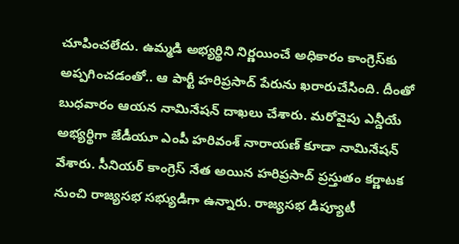చూపించలేదు. ఉమ్మడి అభ్యర్థిని నిర్ణయించే అధికారం కాంగ్రెస్‌కు అప్పగించడంతో.. ఆ పార్టీ హరిప్రసాద్‌ పేరును ఖరారుచేసింది. దీంతో బుధవారం ఆయన నామినేషన్‌ దాఖలు చేశారు. మరోవైపు ఎన్డీయే అభ్యర్థిగా జేడీయూ ఎంపీ హరివంశ్‌ నారాయణ్‌ కూడా నామినేషన్ వేశారు. సీనియర్‌ కాంగ్రెస్‌ నేత అయిన హరిప్రసాద్‌ ప్రస్తుతం కర్ణాటక నుంచి రాజ్యసభ సభ్యుడిగా ఉన్నారు. రాజ్యసభ డిప్యూటీ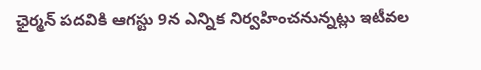ఛైర్మన్‌ పదవికి ఆగస్టు 9న ఎన్నిక నిర్వహించనున్నట్లు ఇటీవల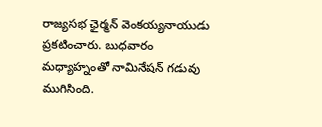రాజ్యసభ ఛైర్మన్‌ వెంకయ్యనాయుడు ప్రకటించారు. బుధవారం మధ్యాహ్నంతో నామినేషన్ గడువు ముగిసింది.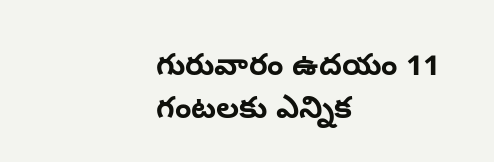గురువారం ఉదయం 11 గంటలకు ఎన్నిక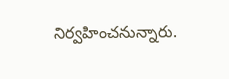నిర్వహించనున్నారు.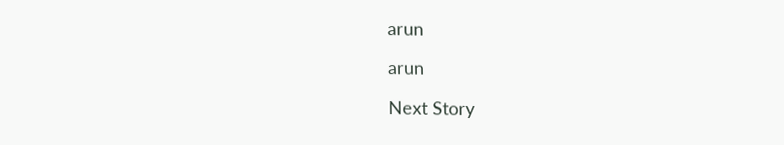arun

arun

Next Story